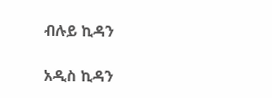ብሉይ ኪዳን

አዲስ ኪዳን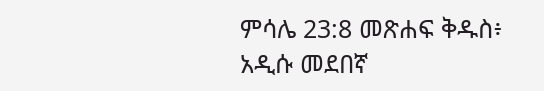ምሳሌ 23:8 መጽሐፍ ቅዱስ፥ አዲሱ መደበኛ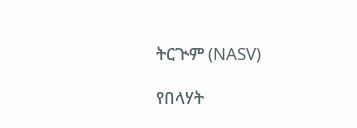ትርጒም (NASV)

የበላሃት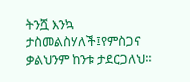ትንሿ እንኳ ታስመልስሃለች፤የምስጋና ቃልህንም ከንቱ ታደርጋለህ።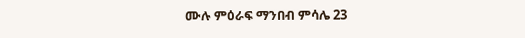ሙሉ ምዕራፍ ማንበብ ምሳሌ 23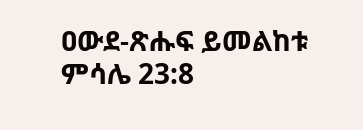ዐውደ-ጽሑፍ ይመልከቱ ምሳሌ 23:8